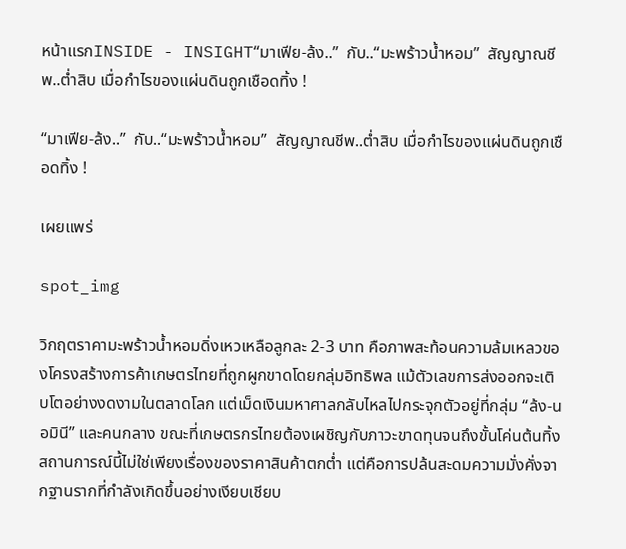หน้าแรกINSIDE - INSIGHT“มาเฟีย-ล้ง..”  กับ..“มะพร้าวน้ำหอม”  สัญญาณชีพ..ต่ำสิบ เมื่อกำไรของแผ่นดินถูกเชือดทิ้ง !

“มาเฟีย-ล้ง..”  กับ..“มะพร้าวน้ำหอม”  สัญญาณชีพ..ต่ำสิบ เมื่อกำไรของแผ่นดินถูกเชือดทิ้ง !

เผยแพร่

spot_img

วิกฤตราคามะพร้าวน้ำหอมดิ่งเหวเหลือลูกละ 2-3 บาท คือภาพสะท้อนความล้มเหลวของโครงสร้างการค้าเกษตรไทยที่ถูกผูกขาดโดยกลุ่มอิทธิพล แม้ตัวเลขการส่งออกจะเติบโตอย่างงดงามในตลาดโลก แต่เม็ดเงินมหาศาลกลับไหลไปกระจุกตัวอยู่ที่กลุ่ม “ล้ง-นอมินี” และคนกลาง ขณะที่เกษตรกรไทยต้องเผชิญกับภาวะขาดทุนจนถึงขั้นโค่นต้นทิ้ง สถานการณ์นี้ไม่ใช่เพียงเรื่องของราคาสินค้าตกต่ำ แต่คือการปล้นสะดมความมั่งคั่งจากฐานรากที่กำลังเกิดขึ้นอย่างเงียบเชียบ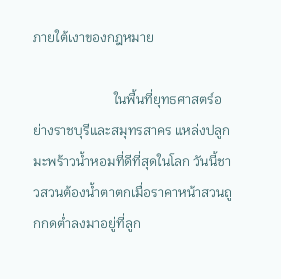ภายใต้เงาของกฎหมาย

                        ในพื้นที่ยุทธศาสตร์อย่างราชบุรีและสมุทรสาคร แหล่งปลูกมะพร้าวน้ำหอมที่ดีที่สุดในโลก วันนี้ชาวสวนต้องน้ำตาตกเมื่อราคาหน้าสวนถูกกดต่ำลงมาอยู่ที่ลูก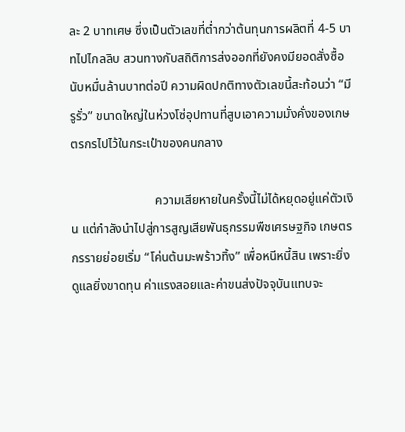ละ 2 บาทเศษ ซึ่งเป็นตัวเลขที่ต่ำกว่าต้นทุนการผลิตที่ 4-5 บาทไปไกลลิบ สวนทางกับสถิติการส่งออกที่ยังคงมียอดสั่งซื้อนับหมื่นล้านบาทต่อปี ความผิดปกติทางตัวเลขนี้สะท้อนว่า “มีรูรั่ว” ขนาดใหญ่ในห่วงโซ่อุปทานที่สูบเอาความมั่งคั่งของเกษตรกรไปไว้ในกระเป๋าของคนกลาง

                           ความเสียหายในครั้งนี้ไม่ได้หยุดอยู่แค่ตัวเงิน แต่กำลังนำไปสู่การสูญเสียพันธุกรรมพืชเศรษฐกิจ เกษตรกรรายย่อยเริ่ม “โค่นต้นมะพร้าวทิ้ง” เพื่อหนีหนี้สิน เพราะยิ่งดูแลยิ่งขาดทุน ค่าแรงสอยและค่าขนส่งปัจจุบันแทบจะ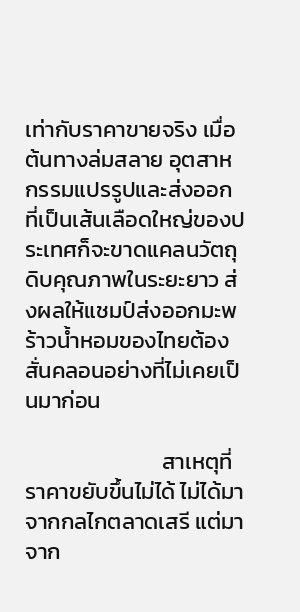เท่ากับราคาขายจริง เมื่อต้นทางล่มสลาย อุตสาหกรรมแปรรูปและส่งออกที่เป็นเส้นเลือดใหญ่ของประเทศก็จะขาดแคลนวัตถุดิบคุณภาพในระยะยาว ส่งผลให้แชมป์ส่งออกมะพร้าวน้ำหอมของไทยต้องสั่นคลอนอย่างที่ไม่เคยเป็นมาก่อน

                           สาเหตุที่ราคาขยับขึ้นไม่ได้ ไม่ได้มาจากกลไกตลาดเสรี แต่มาจาก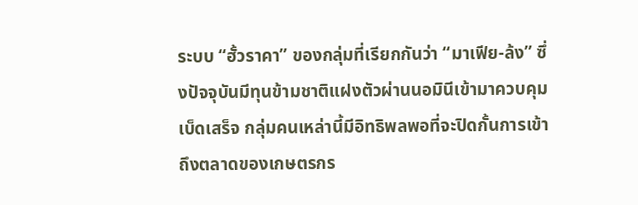ระบบ “ฮั้วราคา” ของกลุ่มที่เรียกกันว่า “มาเฟีย-ล้ง” ซึ่งปัจจุบันมีทุนข้ามชาติแฝงตัวผ่านนอมินีเข้ามาควบคุมเบ็ดเสร็จ กลุ่มคนเหล่านี้มีอิทธิพลพอที่จะปิดกั้นการเข้าถึงตลาดของเกษตรกร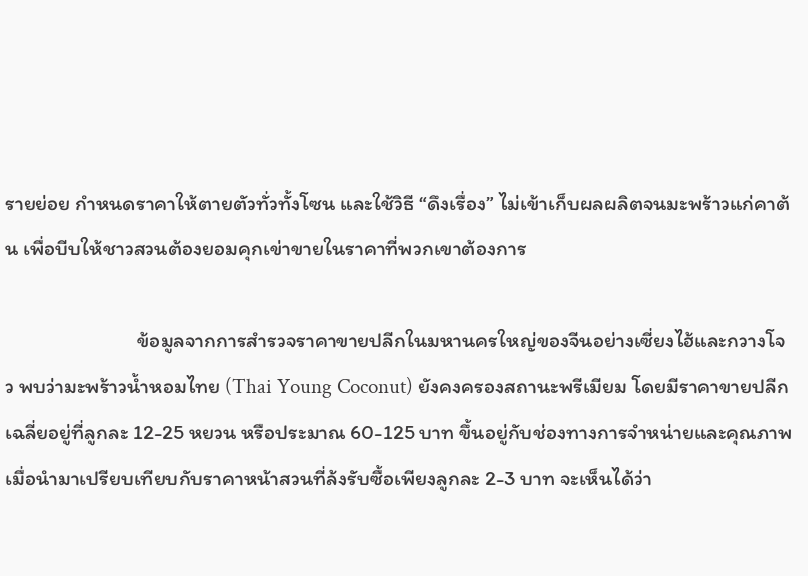รายย่อย กำหนดราคาให้ตายตัวทั่วทั้งโซน และใช้วิธี “ดึงเรื่อง” ไม่เข้าเก็บผลผลิตจนมะพร้าวแก่คาต้น เพื่อบีบให้ชาวสวนต้องยอมคุกเข่าขายในราคาที่พวกเขาต้องการ

                            ข้อมูลจากการสำรวจราคาขายปลีกในมหานครใหญ่ของจีนอย่างเซี่ยงไฮ้และกวางโจว พบว่ามะพร้าวน้ำหอมไทย (Thai Young Coconut) ยังคงครองสถานะพรีเมียม โดยมีราคาขายปลีกเฉลี่ยอยู่ที่ลูกละ 12-25 หยวน หรือประมาณ 60-125 บาท ขึ้นอยู่กับช่องทางการจำหน่ายและคุณภาพ เมื่อนำมาเปรียบเทียบกับราคาหน้าสวนที่ล้งรับซื้อเพียงลูกละ 2-3 บาท จะเห็นได้ว่า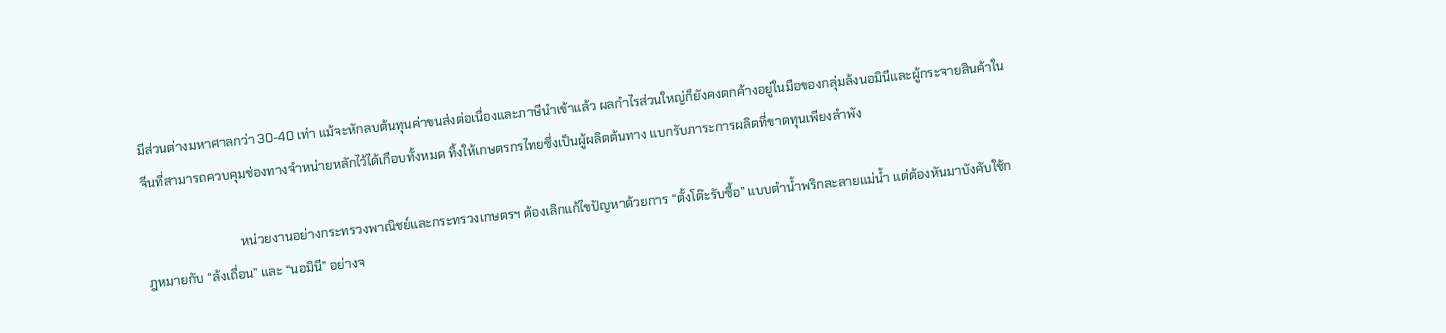มีส่วนต่างมหาศาลกว่า 30-40 เท่า แม้จะหักลบต้นทุนค่าขนส่งต่อเนื่องและภาษีนำเข้าแล้ว ผลกำไรส่วนใหญ่ก็ยังคงตกค้างอยู่ในมือของกลุ่มล้งนอมินีและผู้กระจายสินค้าในจีนที่สามารถควบคุมช่องทางจำหน่ายหลักไว้ได้เกือบทั้งหมด ทิ้งให้เกษตรกรไทยซึ่งเป็นผู้ผลิตต้นทาง แบกรับภาระการผลิตที่ขาดทุนเพียงลำพัง

                              หน่วยงานอย่างกระทรวงพาณิชย์และกระทรวงเกษตรฯ ต้องเลิกแก้ไขปัญหาด้วยการ “ตั้งโต๊ะรับซื้อ” แบบตำน้ำพริกละลายแม่น้ำ แต่ต้องหันมาบังคับใช้กฎหมายกับ “ล้งเถื่อน” และ “นอมินี” อย่างจ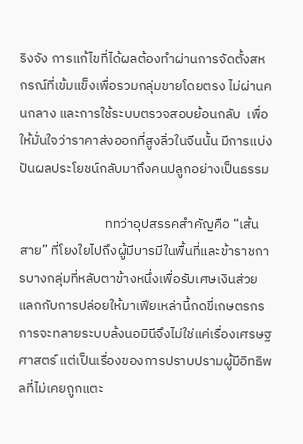ริงจัง การแก้ไขที่ได้ผลต้องทำผ่านการจัดตั้งสหกรณ์ที่เข้มแข็งเพื่อรวมกลุ่มขายโดยตรง ไม่ผ่านคนกลาง และการใช้ระบบตรวจสอบย้อนกลับ  เพื่อให้มั่นใจว่าราคาส่งออกที่สูงลิ่วในจีนนั้น มีการแบ่งปันผลประโยชน์กลับมาถึงคนปลูกอย่างเป็นธรรม

                            ททว่าอุปสรรคสำคัญคือ “เส้นสาย” ที่โยงใยไปถึงผู้มีบารมีในพื้นที่และข้าราชการบางกลุ่มที่หลับตาข้างหนึ่งเพื่อรับเศษเงินส่วย แลกกับการปล่อยให้มาเฟียเหล่านี้กดขี่เกษตรกร การจะทลายระบบล้งนอมินีจึงไม่ใช่แค่เรื่องเศรษฐศาสตร์ แต่เป็นเรื่องของการปราบปรามผู้มีอิทธิพลที่ไม่เคยถูกแตะ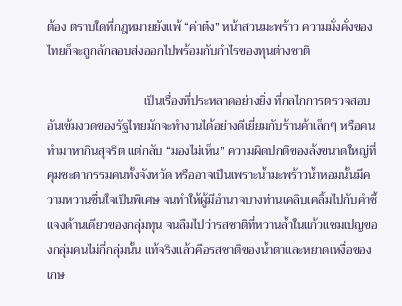ต้อง ตราบใดที่กฎหมายยังแพ้ “ค่าต๋ง” หน้าสวนมะพร้าว ความมั่งคั่งของไทยก็จะถูกลักลอบส่งออกไปพร้อมกับกำไรของทุนต่างชาติ

                               เป็นเรื่องที่ประหลาดอย่างยิ่ง ที่กลไกการตรวจสอบอันเข้มงวดของรัฐไทยมักจะทำงานได้อย่างดีเยี่ยมกับร้านค้าเล็กๆ หรือคนทำมาหากินสุจริต แต่กลับ “มองไม่เห็น” ความผิดปกติของล้งขนาดใหญ่ที่คุมชะตากรรมคนทั้งจังหวัด หรืออาจเป็นเพราะน้ำมะพร้าวน้ำหอมนั้นมีความหวานชื่นใจเป็นพิเศษ จนทำให้ผู้มีอำนาจบางท่านเคลิบเคลิ้มไปกับคำชี้แจงด้านเดียวของกลุ่มทุน จนลืมไปว่ารสชาติที่หวานล้ำในแก้วแชมเปญของกลุ่มคนไม่กี่กลุ่มนั้น แท้จริงแล้วคือรสชาติของน้ำตาและหยาดเหงื่อของเกษ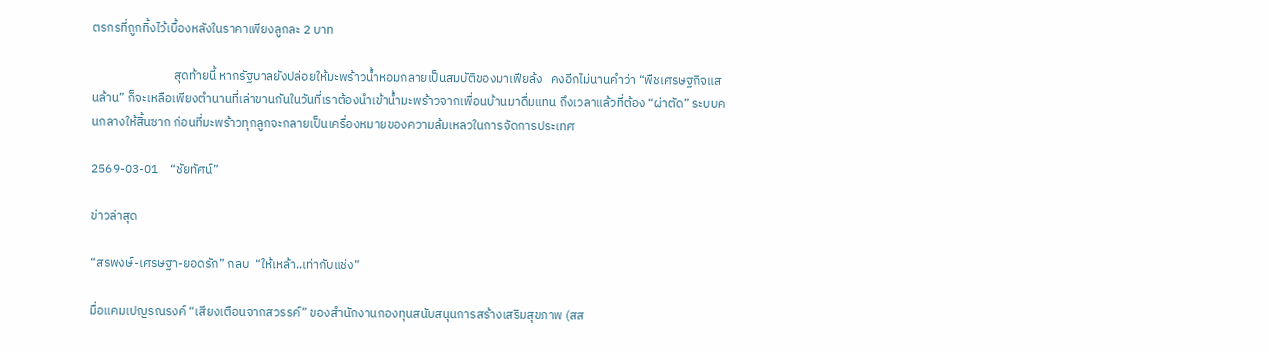ตรกรที่ถูกทิ้งไว้เบื้องหลังในราคาเพียงลูกละ 2 บาท

                             สุดท้ายนี้ หากรัฐบาลยังปล่อยให้มะพร้าวน้ำหอมกลายเป็นสมบัติของมาเฟียล้ง   คงอีกไม่นานคำว่า “พืชเศรษฐกิจแสนล้าน” ก็จะเหลือเพียงตำนานที่เล่าขานกันในวันที่เราต้องนำเข้าน้ำมะพร้าวจากเพื่อนบ้านมาดื่มแทน ถึงเวลาแล้วที่ต้อง “ผ่าตัด” ระบบคนกลางให้สิ้นซาก ก่อนที่มะพร้าวทุกลูกจะกลายเป็นเครื่องหมายของความล้มเหลวในการจัดการประเทศ

2569-03-01    “ชัยทัศน์”

ข่าวล่าสุด

“สรพงษ์-เศรษฐา-ยอดรัก” กลบ  “ให้เหล้า..เท่ากับแช่ง”

มื่อแคมเปญรณรงค์ “เสียงเตือนจากสวรรค์” ของสำนักงานกองทุนสนับสนุนการสร้างเสริมสุขภาพ (สส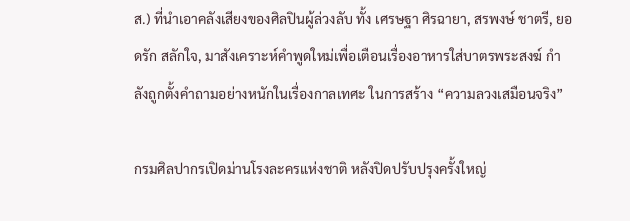ส.) ที่นำเอาคลังเสียงของศิลปินผู้ล่วงลับ ทั้ง เศรษฐา ศิรฉายา, สรพงษ์ ชาตรี, ยอดรัก สลักใจ, มาสังเคราะห์คำพูดใหม่เพื่อเตือนเรื่องอาหารใส่บาตรพระสงฆ์ กำลังถูกตั้งคำถามอย่างหนักในเรื่องกาลเทศะ ในการสร้าง “ความลวงเสมือนจริง”

กรมศิลปากรเปิดม่านโรงละครแห่งชาติ หลังปิดปรับปรุงครั้งใหญ่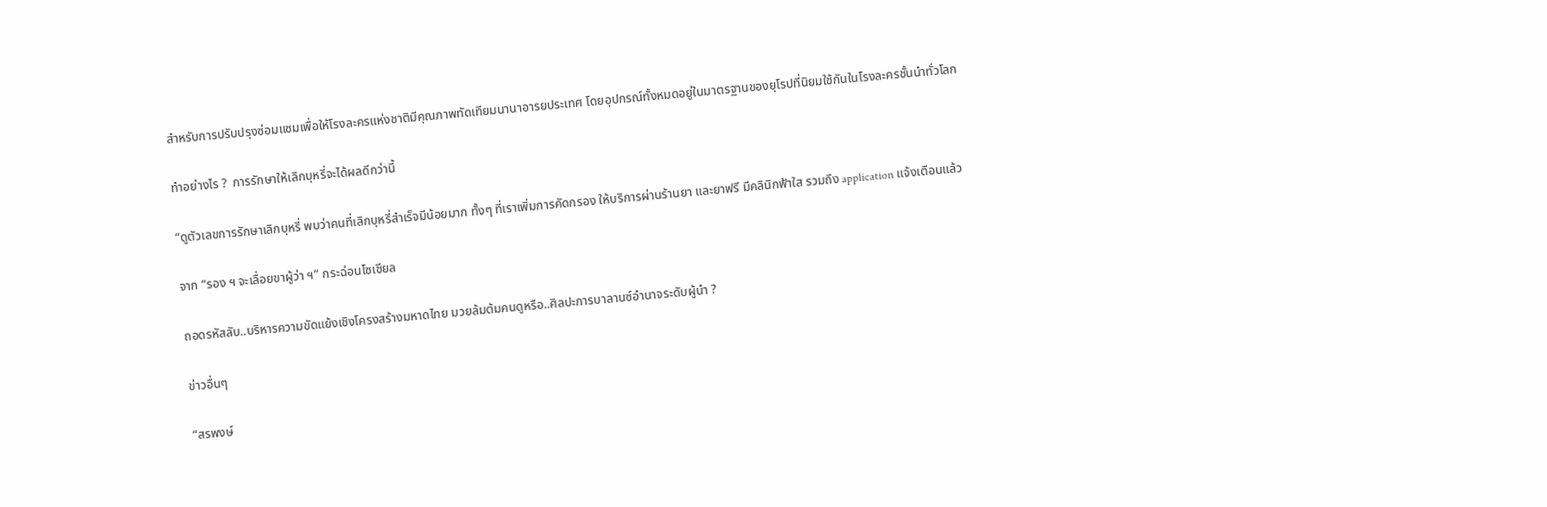สำหรับการปรับปรุงซ่อมแซมเพื่อให้โรงละครแห่งชาติมีคุณภาพทัดเทียมนานาอารยประเทศ โดยอุปกรณ์ทั้งหมดอยู่ในมาตรฐานของยุโรปที่นิยมใช้กันในโรงละครชั้นนำทั่วโลก

ทำอย่างไร ?  การรักษาให้เลิกบุหรี่จะได้ผลดีกว่านี้

“ดูตัวเลขการรักษาเลิกบุหรี่ พบว่าคนที่เลิกบุหรี่สำเร็จมีน้อยมาก ทั้งๆ ที่เราเพิ่มการคัดกรอง ให้บริการผ่านร้านยา และยาฟรี มีคลินิกฟ้าใส รวมถึง application แจ้งเตือนแล้ว

จาก “รอง ฯ จะเลื่อยขาผู้ว่า ฯ” กระฉ่อนโซเชียล

ถอดรหัสลับ..บริหารความขัดแย้งเชิงโครงสร้างมหาดไทย มวยล้มต้มคนดูหรือ..ศิลปะการบาลานซ์อำนาจระดับผู้นำ ?

ข่าวอื่นๆ

“สรพงษ์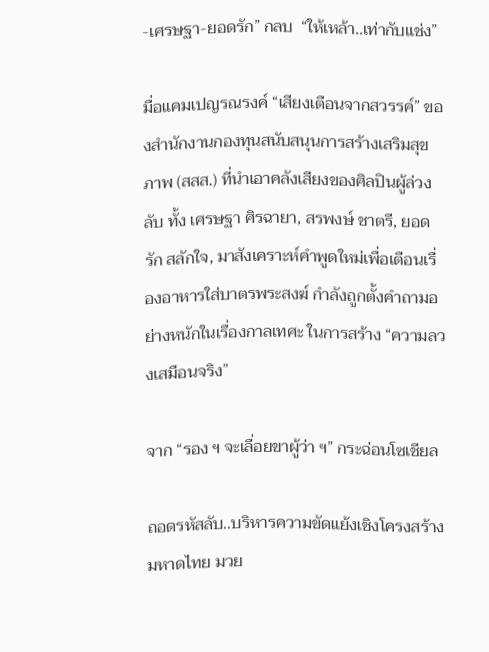-เศรษฐา-ยอดรัก” กลบ  “ให้เหล้า..เท่ากับแช่ง”

มื่อแคมเปญรณรงค์ “เสียงเตือนจากสวรรค์” ของสำนักงานกองทุนสนับสนุนการสร้างเสริมสุขภาพ (สสส.) ที่นำเอาคลังเสียงของศิลปินผู้ล่วงลับ ทั้ง เศรษฐา ศิรฉายา, สรพงษ์ ชาตรี, ยอดรัก สลักใจ, มาสังเคราะห์คำพูดใหม่เพื่อเตือนเรื่องอาหารใส่บาตรพระสงฆ์ กำลังถูกตั้งคำถามอย่างหนักในเรื่องกาลเทศะ ในการสร้าง “ความลวงเสมือนจริง”

จาก “รอง ฯ จะเลื่อยขาผู้ว่า ฯ” กระฉ่อนโซเชียล

ถอดรหัสลับ..บริหารความขัดแย้งเชิงโครงสร้างมหาดไทย มวย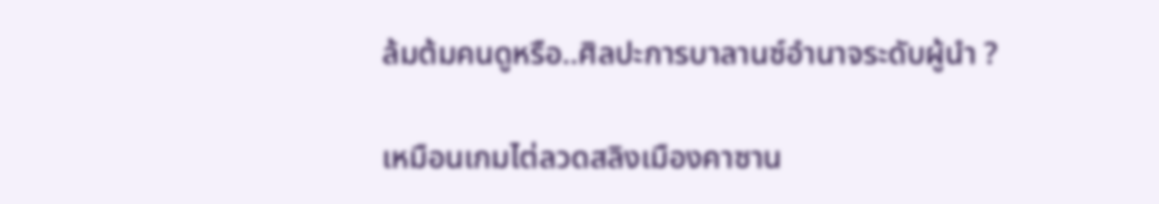ล้มต้มคนดูหรือ..ศิลปะการบาลานซ์อำนาจระดับผู้นำ ?

เหมือนเกมไต่ลวดสลิงเมืองคาซาน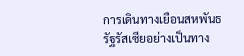การเดินทางเยือนสหพันธรัฐรัสเซียอย่างเป็นทาง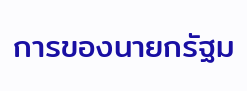การของนายกรัฐม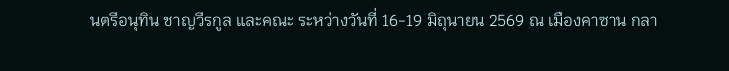นตรีอนุทิน ชาญวีรกูล และคณะ ระหว่างวันที่ 16-19 มิถุนายน 2569 ณ เมืองคาซาน กลา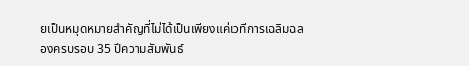ยเป็นหมุดหมายสำคัญที่ไม่ได้เป็นเพียงแค่เวทีการเฉลิมฉลองครบรอบ 35 ปีความสัมพันธ์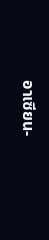อาเซียน-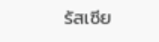รัสเซีย